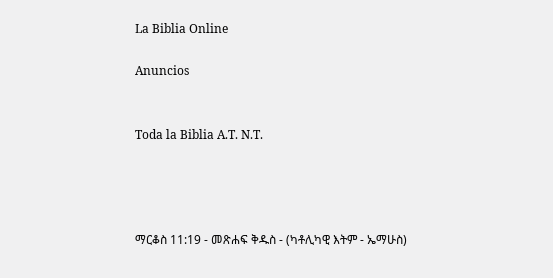La Biblia Online

Anuncios


Toda la Biblia A.T. N.T.




ማርቆስ 11:19 - መጽሐፍ ቅዱስ - (ካቶሊካዊ እትም - ኤማሁስ)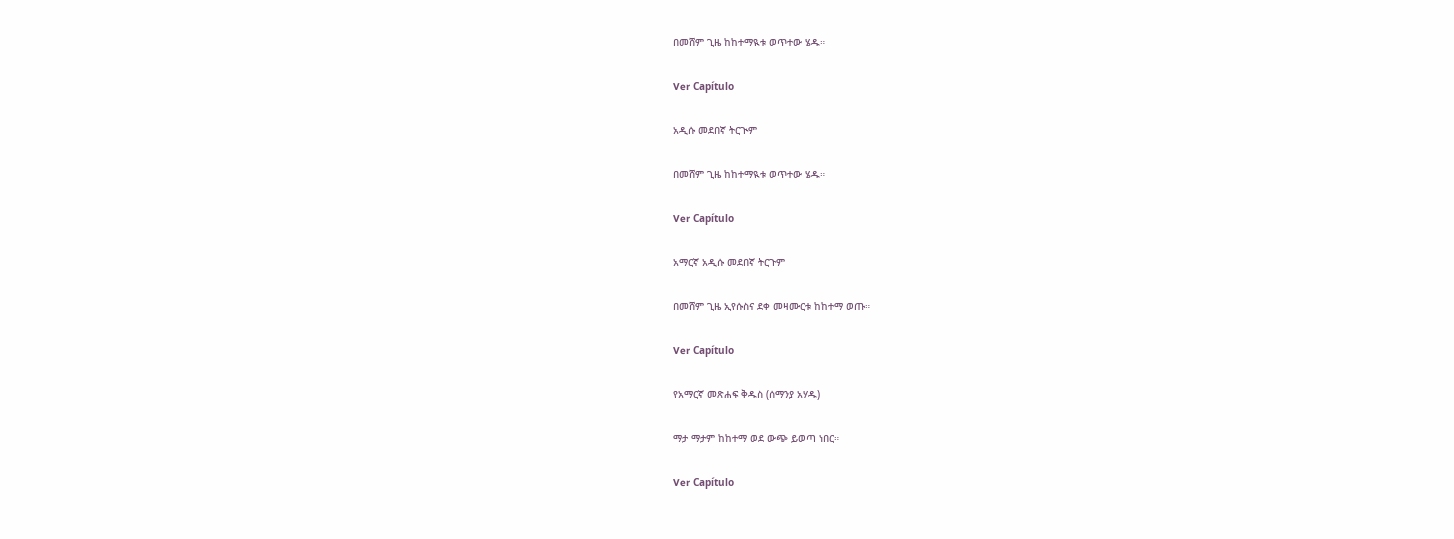በመሸም ጊዜ ከከተማዪቱ ወጥተው ሄዱ።

Ver Capítulo

አዲሱ መደበኛ ትርጒም

በመሸም ጊዜ ከከተማዪቱ ወጥተው ሄዱ።

Ver Capítulo

አማርኛ አዲሱ መደበኛ ትርጉም

በመሸም ጊዜ ኢየሱስና ደቀ መዛሙርቱ ከከተማ ወጡ።

Ver Capítulo

የአማርኛ መጽሐፍ ቅዱስ (ሰማንያ አሃዱ)

ማታ ማታም ከከተማ ወደ ውጭ ይወጣ ነበር።

Ver Capítulo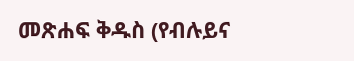መጽሐፍ ቅዱስ (የብሉይና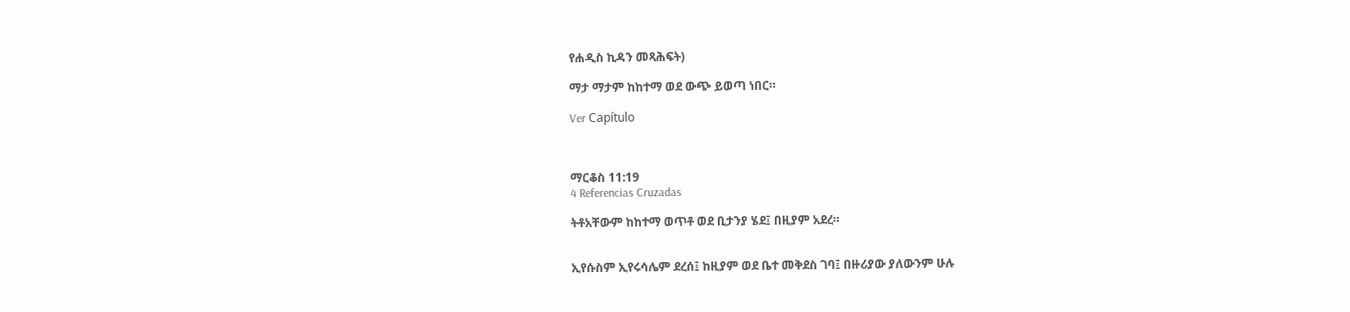የሐዲስ ኪዳን መጻሕፍት)

ማታ ማታም ከከተማ ወደ ውጭ ይወጣ ነበር።

Ver Capítulo



ማርቆስ 11:19
4 Referencias Cruzadas

ትቶአቸውም ከከተማ ወጥቶ ወደ ቢታንያ ሄደ፤ በዚያም አደረ።


ኢየሱስም ኢየሩሳሌም ደረሰ፤ ከዚያም ወደ ቤተ መቅደስ ገባ፤ በዙሪያው ያለውንም ሁሉ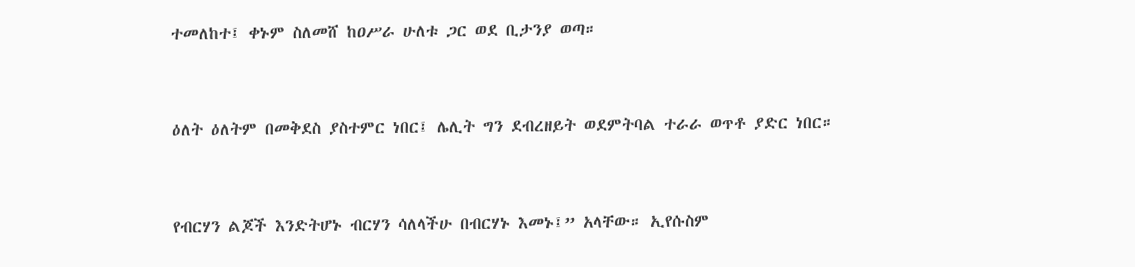ተመለከተ፤ ቀኑም ስለመሸ ከዐሥራ ሁለቱ ጋር ወደ ቢታንያ ወጣ።


ዕለት ዕለትም በመቅደስ ያስተምር ነበር፤ ሌሊት ግን ደብረዘይት ወደምትባል ተራራ ወጥቶ ያድር ነበር።


የብርሃን ልጆች እንድትሆኑ ብርሃን ሳለላችሁ በብርሃኑ እመኑ፤” አላቸው። ኢየሱስም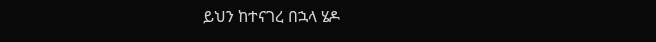ይህን ከተናገረ በኋላ ሄዶ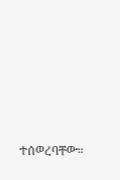ተሰወረባቸው።